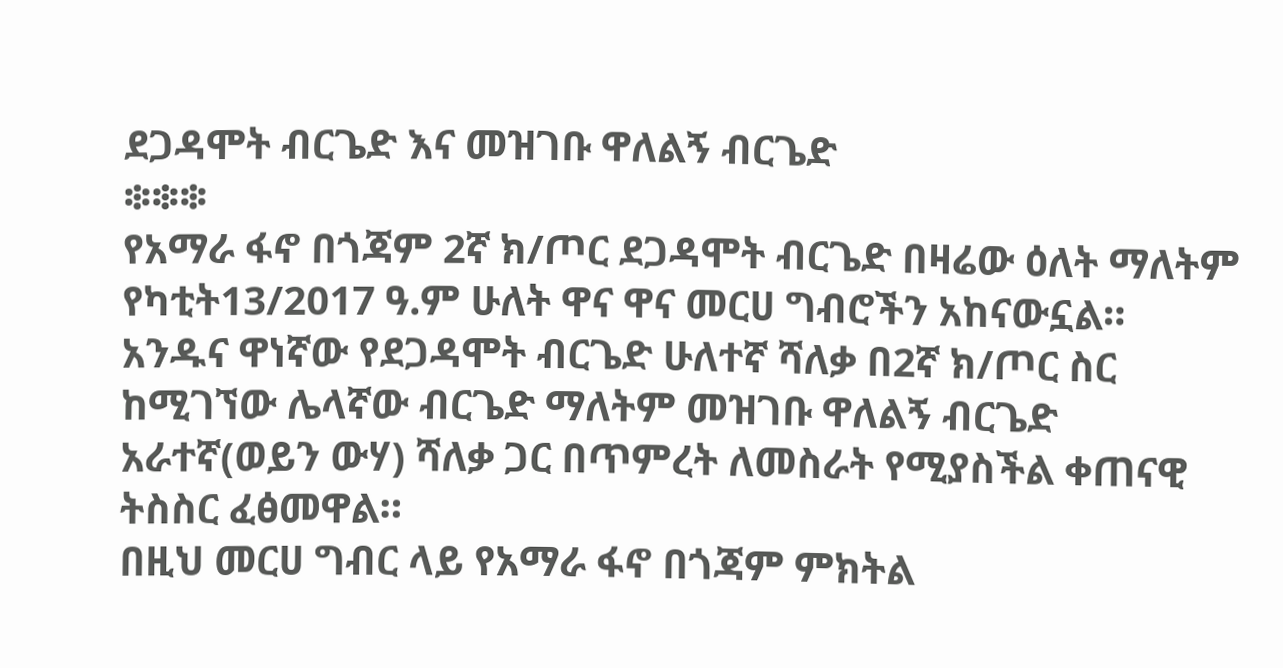ደጋዳሞት ብርጌድ እና መዝገቡ ዋለልኝ ብርጌድ
፨፨፨
የአማራ ፋኖ በጎጃም 2ኛ ክ/ጦር ደጋዳሞት ብርጌድ በዛሬው ዕለት ማለትም የካቲት13/2017 ዓ.ም ሁለት ዋና ዋና መርሀ ግብሮችን አከናውኗል።
አንዱና ዋነኛው የደጋዳሞት ብርጌድ ሁለተኛ ሻለቃ በ2ኛ ክ/ጦር ስር ከሚገኘው ሌላኛው ብርጌድ ማለትም መዝገቡ ዋለልኝ ብርጌድ አራተኛ(ወይን ውሃ) ሻለቃ ጋር በጥምረት ለመስራት የሚያስችል ቀጠናዊ ትስስር ፈፅመዋል።
በዚህ መርሀ ግብር ላይ የአማራ ፋኖ በጎጃም ምክትል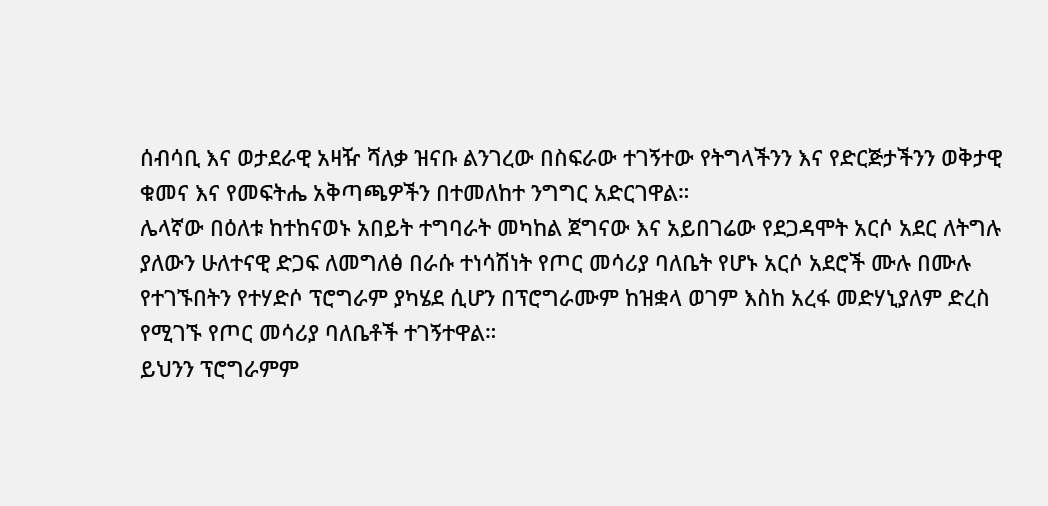ሰብሳቢ እና ወታደራዊ አዛዥ ሻለቃ ዝናቡ ልንገረው በስፍራው ተገኝተው የትግላችንን እና የድርጅታችንን ወቅታዊ ቁመና እና የመፍትሔ አቅጣጫዎችን በተመለከተ ንግግር አድርገዋል።
ሌላኛው በዕለቱ ከተከናወኑ አበይት ተግባራት መካከል ጀግናው እና አይበገሬው የደጋዳሞት አርሶ አደር ለትግሉ ያለውን ሁለተናዊ ድጋፍ ለመግለፅ በራሱ ተነሳሽነት የጦር መሳሪያ ባለቤት የሆኑ አርሶ አደሮች ሙሉ በሙሉ የተገኙበትን የተሃድሶ ፕሮግራም ያካሄደ ሲሆን በፕሮግራሙም ከዝቋላ ወገም እስከ አረፋ መድሃኒያለም ድረስ የሚገኙ የጦር መሳሪያ ባለቤቶች ተገኝተዋል።
ይህንን ፕሮግራምም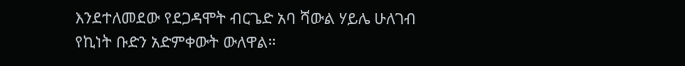እንደተለመደው የደጋዳሞት ብርጌድ አባ ሻውል ሃይሌ ሁለገብ የኪነት ቡድን አድምቀውት ውለዋል።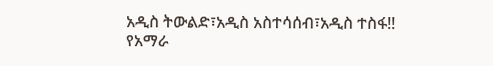አዲስ ትውልድ፣አዲስ አስተሳሰብ፣አዲስ ተስፋ!!
የአማራ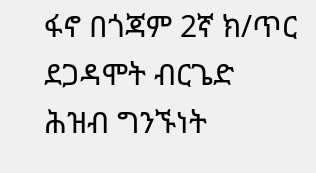ፋኖ በጎጃም 2ኛ ክ/ጥር ደጋዳሞት ብርጌድ ሕዝብ ግንኙነት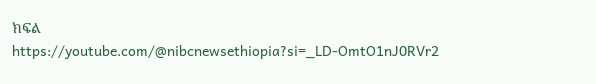ክፍል
https://youtube.com/@nibcnewsethiopia?si=_LD-OmtO1nJ0RVr2